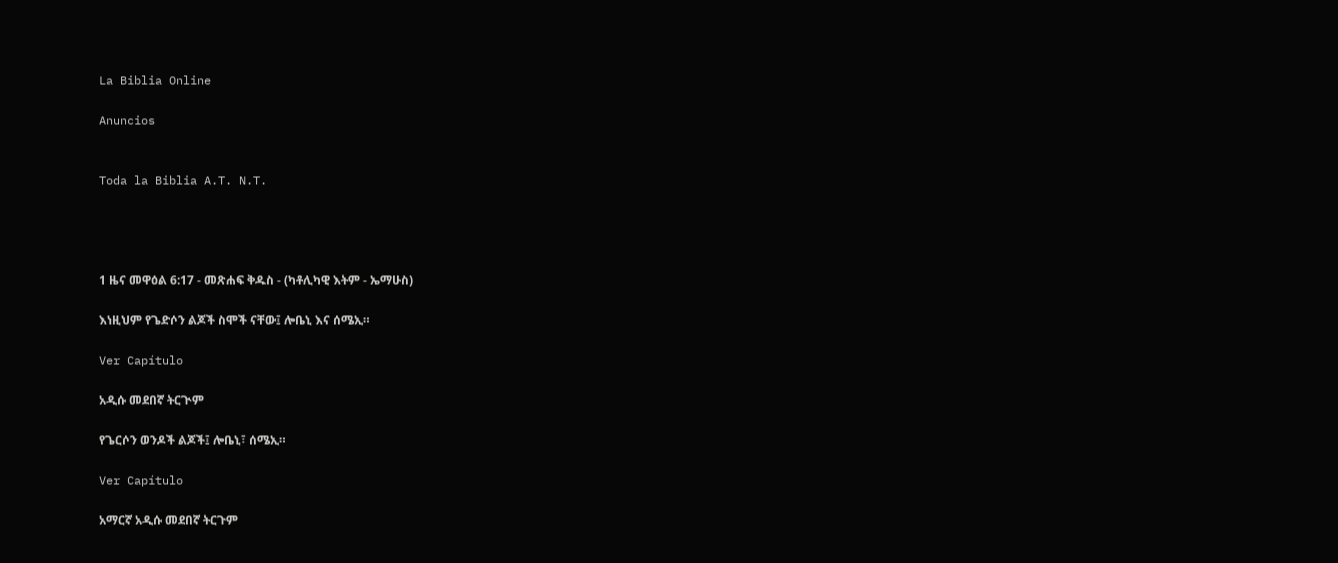La Biblia Online

Anuncios


Toda la Biblia A.T. N.T.




1 ዜና መዋዕል 6:17 - መጽሐፍ ቅዱስ - (ካቶሊካዊ እትም - ኤማሁስ)

እነዚህም የጌድሶን ልጆች ስሞች ናቸው፤ ሎቤኒ እና ሰሜኢ።

Ver Capítulo

አዲሱ መደበኛ ትርጒም

የጌርሶን ወንዶች ልጆች፤ ሎቤኒ፣ ሰሜኢ።

Ver Capítulo

አማርኛ አዲሱ መደበኛ ትርጉም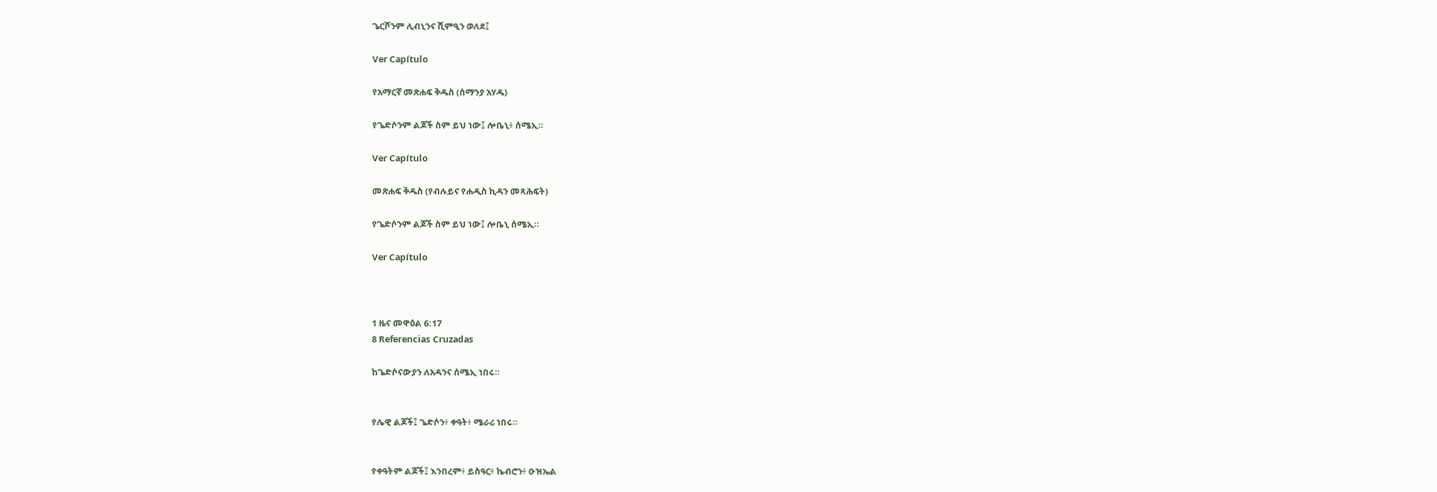ጌርሾንም ሊብኒንና ሺምዒን ወለደ፤

Ver Capítulo

የአማርኛ መጽሐፍ ቅዱስ (ሰማንያ አሃዱ)

የጌድሶንም ልጆች ስም ይህ ነው፤ ሎቤኒ፥ ሰሜኢ።

Ver Capítulo

መጽሐፍ ቅዱስ (የብሉይና የሐዲስ ኪዳን መጻሕፍት)

የጌድሶንም ልጆች ስም ይህ ነው፤ ሎቤኒ ሰሜኢ።

Ver Capítulo



1 ዜና መዋዕል 6:17
8 Referencias Cruzadas

ከጌድሶናውያን ለአዳንና ሰሜኢ ነበሩ።


የሌዊ ልጆች፤ ጌድሶን፥ ቀዓት፥ ሜራሪ ነበሩ።


የቀዓትም ልጆች፤ እንበረም፥ ይስዓር፥ ኬብሮን፥ ዑዝኤል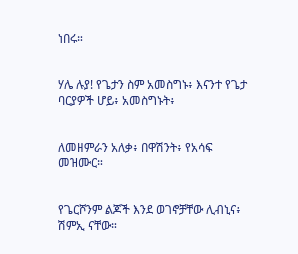ነበሩ።


ሃሌ ሉያ! የጌታን ስም አመስግኑ፥ እናንተ የጌታ ባርያዎች ሆይ፥ አመስግኑት፥


ለመዘምራን አለቃ፥ በዋሽንት፥ የአሳፍ መዝሙር።


የጌርሾንም ልጆች እንደ ወገኖቻቸው ሊብኒና፥ ሽምኢ ናቸው።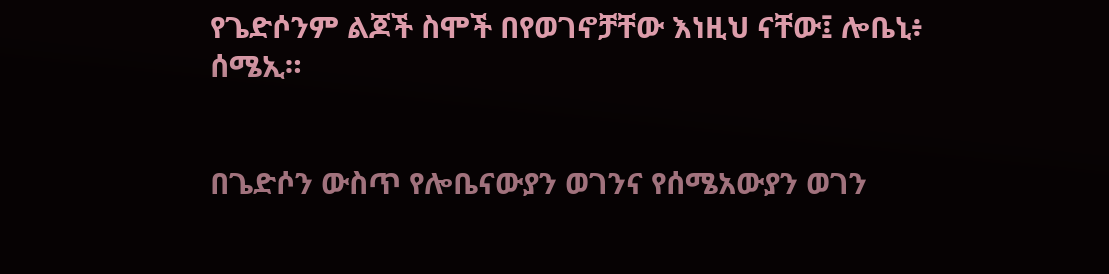የጌድሶንም ልጆች ስሞች በየወገኖቻቸው እነዚህ ናቸው፤ ሎቤኒ፥ ሰሜኢ።


በጌድሶን ውስጥ የሎቤናውያን ወገንና የሰሜአውያን ወገን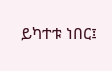ይካተቱ ነበር፤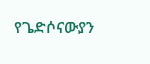የጌድሶናውያን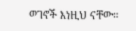ወገኖች እነዚህ ናቸው።